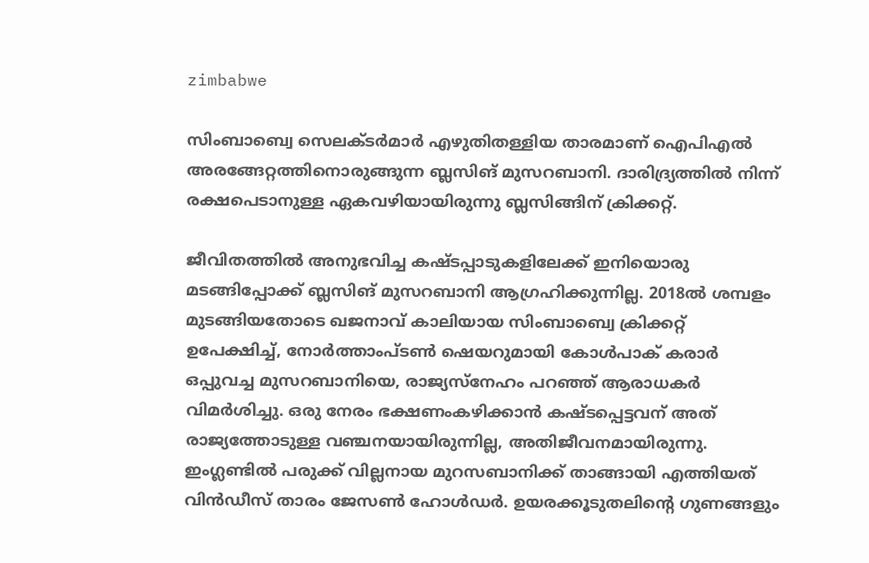zimbabwe

സിംബാബ്വെ സെലക്ടര്‍മാര്‍ എഴുതിതള്ളിയ താരമാണ് ഐപിഎല്‍ അരങ്ങേറ്റത്തിനൊരുങ്ങുന്ന ബ്ലസിങ് മുസറബാനി. ദാരിദ്ര്യത്തിൽ നിന്ന് രക്ഷപെടാനുള്ള ഏകവഴിയായിരുന്നു ബ്ലസിങ്ങിന് ക്രിക്കറ്റ്.

ജീവിതത്തിൽ അനുഭവിച്ച കഷ്ടപ്പാടുകളിലേക്ക് ഇനിയൊരു മടങ്ങിപ്പോക്ക് ബ്ലസിങ് മുസറബാനി ആഗ്രഹിക്കുന്നില്ല. 2018ല്‍ ശമ്പളം മുടങ്ങിയതോടെ ഖജനാവ് കാലിയായ സിംബാബ്വെ ക്രിക്കറ്റ് ഉപേക്ഷിച്ച്, നോർത്താംപ്ടൺ ഷെയറുമായി കോള്‍പാക് കരാര്‍ ഒപ്പുവച്ച മുസറബാനിയെ, രാജ്യസ്നേഹം പറഞ്ഞ് ആരാധകര്‍ വിമര്‍ശിച്ചു. ഒരു നേരം ഭക്ഷണംകഴിക്കാന്‍ കഷ്ടപ്പെട്ടവന് അത് രാജ്യത്തോടുള്ള വഞ്ചനയായിരുന്നില്ല, അതിജീവനമായിരുന്നു. ഇംഗ്ലണ്ടില്‍ പരുക്ക് വില്ലനായ മുറസബാനിക്ക് താങ്ങായി എത്തിയത് വിന്‍ഡീസ് താരം ജേസണ്‍ ഹോള്‍ഡര്‍. ഉയരക്കൂടുതലിന്റെ ഗുണങ്ങളും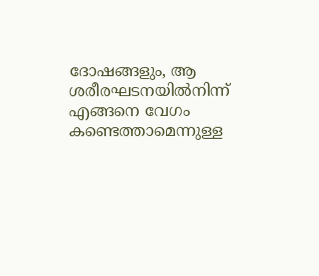ദോഷങ്ങളും, ആ ശരീരഘടനയിൽനിന്ന് എങ്ങനെ വേഗം കണ്ടെത്താമെന്നുള്ള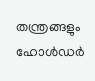തന്ത്രങ്ങളും ഹോൾഡർ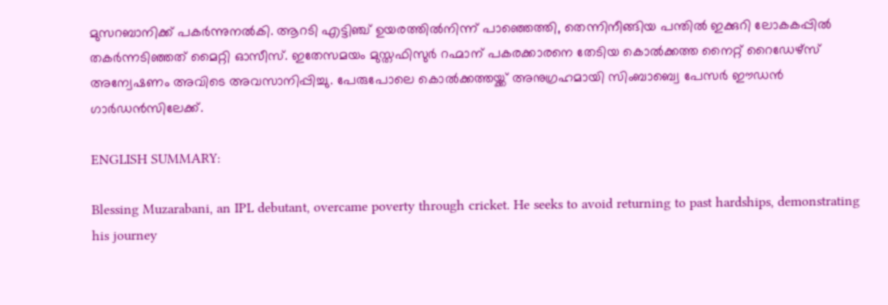മുസറബാനിക്ക് പകര്‍ന്നുനല്‍കി. ആറടി എട്ടിഞ്ച് ഉയരത്തിൽനിന്ന് പാഞ്ഞെത്തി, തെന്നിനീങ്ങിയ പന്തില്‍ ഇക്കുറി ലോകകപ്പില്‍ തകര്‍ന്നടിഞ്ഞത് മൈറ്റി ഓസീസ്. ഇതേസമയം മുസ്തഫിസുര്‍ റഹ്മാന് പകരക്കാരനെ തേടിയ കൊല്‍ക്കത്ത നൈറ്റ് റൈഡേഴ്സ് അന്വേഷണം അവിടെ അവസാനിപ്പിച്ചു. പേരുപോലെ കൊല്‍ക്കത്തയ്ക്ക് അനുഗ്രഹമായി സിംബാബ്വെ പേസര്‍ ഈഡന്‍ ഗാര്‍ഡന്‍സിലേക്ക്.

ENGLISH SUMMARY:

Blessing Muzarabani, an IPL debutant, overcame poverty through cricket. He seeks to avoid returning to past hardships, demonstrating his journey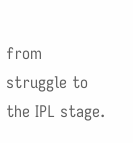from struggle to the IPL stage.